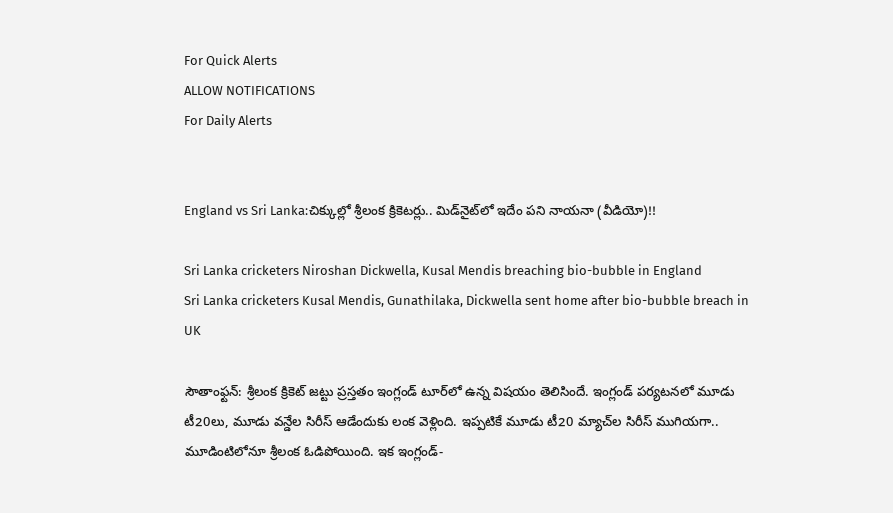For Quick Alerts
ALLOW NOTIFICATIONS
For Daily Alerts


England vs Sri Lanka:చిక్కుల్లో శ్రీలంక క్రికెటర్లు.. మిడ్‌నైట్‌లో ఇదేం పని నాయనా (వీడియో)!!

Sri Lanka cricketers Niroshan Dickwella, Kusal Mendis breaching bio-bubble in England
Sri Lanka cricketers Kusal Mendis, Gunathilaka, Dickwella sent home after bio-bubble breach in UK

సౌతాంఫ్టన్: శ్రీలంక క్రికెట్ జట్టు ప్రస్తతం ఇంగ్లండ్ టూర్‌లో ఉన్న విషయం తెలిసిందే. ఇంగ్లండ్ పర్యటనలో మూడు టీ20లు, మూడు వన్డేల సిరీస్‌ ఆడేందుకు లంక వెళ్లింది. ఇప్పటికే మూడు టీ20 మ్యాచ్‌ల సిరీస్ ముగియగా.. మూడింటిలోనూ శ్రీలంక ఓడిపోయింది. ఇక ఇంగ్లండ్-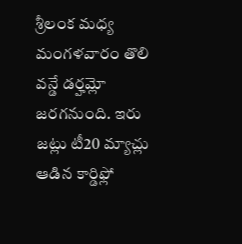శ్రీలంక మధ్య మంగళవారం తొలి వన్డే డర్హమ్లో జరగనుంది. ఇరు జట్లు టీ20 మ్యాచ్లు ఆడిన కార్డిఫ్లో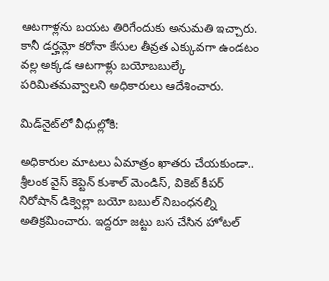ఆటగాళ్లను బయట తిరిగేందుకు అనుమతి ఇచ్చారు. కానీ డర్హమ్లో కరోనా కేసుల తీవ్రత ఎక్కువగా ఉండటం వల్ల అక్కడ ఆటగాళ్లు బయోబబుల్కే పరిమితమవ్వాలని అధికారులు ఆదేశించారు.

మిడ్‌నైట్‌లో వీధుల్లోకి:

అధికారుల మాటలు ఏమాత్రం ఖాతరు చేయకుండా.. శ్రీలంక వైస్ కెప్టెన్ కుశాల్ మెండిస్, వికెట్ కీపర్ నిరోషాన్ డిక్వెల్లా బయో బబుల్ నిబంధనల్ని అతిక్రమించారు. ఇద్దరూ జట్టు బస చేసిన హోటల్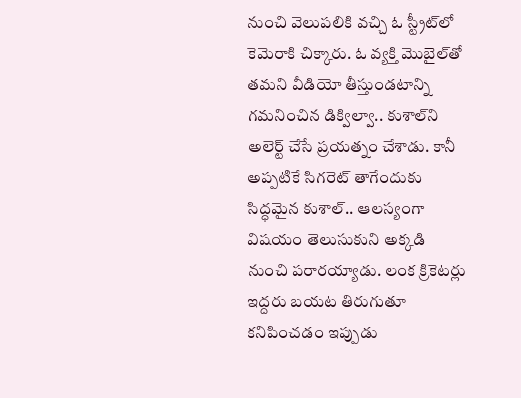నుంచి వెలుపలికి వచ్చి ఓ స్ట్రీట్‌లో కెమెరాకి చిక్కారు. ఓ వ్యక్తి మొబైల్‌తో తమని వీడియో తీస్తుండటాన్ని గమనించిన డిక్విల్వా.. కుశాల్‌ని అలెర్ట్ చేసే ప్రయత్నం చేశాడు. కానీ అప్పటికే సిగరెట్ తాగేందుకు సిద్ధమైన కుశాల్.. ఆలస్యంగా విషయం తెలుసుకుని అక్కడి నుంచి పరారయ్యాడు. లంక క్రికెటర్లు ఇద్దరు బయట తిరుగుతూ కనిపించడం ఇప్పుడు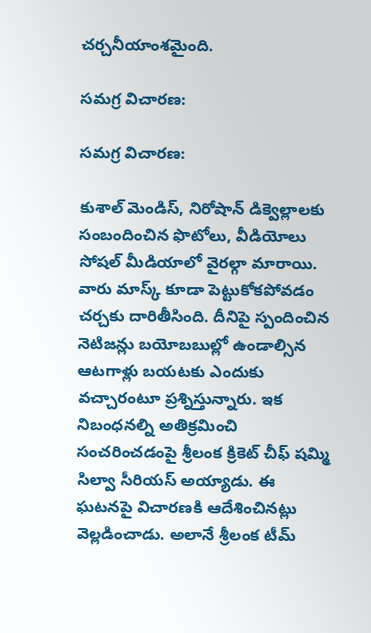చర్చనీయాంశమైంది.

సమగ్ర విచారణ:

సమగ్ర విచారణ:

కుశాల్ మెండిస్, నిరోషాన్ డిక్వెల్లాలకు సంబందించిన ఫొటోలు, వీడియోలు సోషల్ మీడియాలో వైరల్గా మారాయి. వారు మాస్క్ కూడా పెట్టుకోకపోవడం చర్చకు దారితీసింది. దీనిపై స్పందించిన నెటిజన్లు బయోబబుల్లో ఉండాల్సిన ఆటగాళ్లు బయటకు ఎందుకు వచ్చారంటూ ప్రశ్నిస్తున్నారు. ఇక నిబంధనల్ని అతిక్రమించి సంచరించడంపై శ్రీలంక క్రికెట్ చీఫ్ షమ్మి సిల్వా సీరియస్ అయ్యాడు. ఈ ఘటనపై విచారణకి ఆదేశించినట్లు వెల్లడించాడు. అలానే శ్రీలంక టీమ్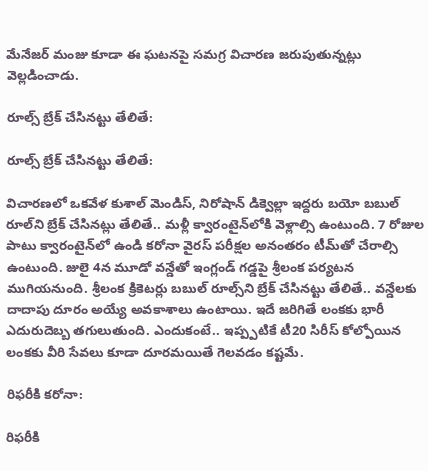మేనేజర్‌ మంజు కూడా ఈ ఘటనపై సమగ్ర విచారణ జరుపుతున్నట్లు వెల్లడించాడు.

రూల్స్‌ బ్రేక్ చేసినట్టు తేలితే:

రూల్స్‌ బ్రేక్ చేసినట్టు తేలితే:

విచారణలో ఒకవేళ కుశాల్ మెండిస్, నిరోషాన్ డిక్వెల్లా ఇద్దరు బయో బబుల్ రూల్‌ని బ్రేక్ చేసినట్లు తేలితే.. మళ్లీ క్వారంటైన్‌లోకి వెళ్లాల్సి ఉంటుంది. 7 రోజుల పాటు క్వారంటైన్‌లో ఉండి కరోనా వైరస్ పరీక్షల అనంతరం టీమ్‌తో చేరాల్సి ఉంటుంది. జులై 4న మూడో వన్డేతో ఇంగ్లండ్ గడ్డపై శ్రీలంక పర్యటన ముగియనుంది. శ్రీలంక క్రికెటర్లు బబుల్ రూల్స్‌ని బ్రేక్ చేసినట్టు తేలితే.. వన్డేలకు దాదాపు దూరం అయ్యే అవకాశాలు ఉంటాయి. ఇదే జరిగితే లంకకు భారీ ఎదురుదెబ్బ తగులుతుంది. ఎందుకంటే.. ఇప్ప్పటికే టీ20 సిరీస్ కోల్పోయిన లంకకు వీరి సేవలు కూడా దూరమయితే గెలవడం కష్టమే.

రిఫరీకి కరోనా:

రిఫరీకి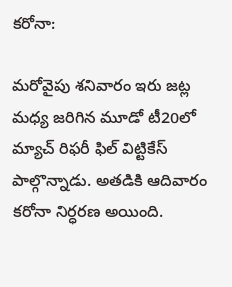కరోనా:

మరోవైపు శనివారం ఇరు జట్ల మధ్య జరిగిన మూడో టీ20లో మ్యాచ్ రిఫరీ ఫిల్ విట్టికేస్ పాల్గొన్నాడు. అతడికి ఆదివారం కరోనా నిర్ధరణ అయింది.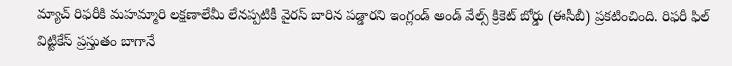మ్యాచ్ రిఫరీకి మహమ్మారి లక్షణాలేమీ లేనప్పటికీ వైరస్ బారిన పడ్డారని ఇంగ్లండ్ అండ్ వేల్స్ క్రికెట్ బోర్డు (ఈసీబీ) ప్రకటించింది. రిఫరీ ఫిల్ విట్టికేస్ ప్రస్తుతం బాగానే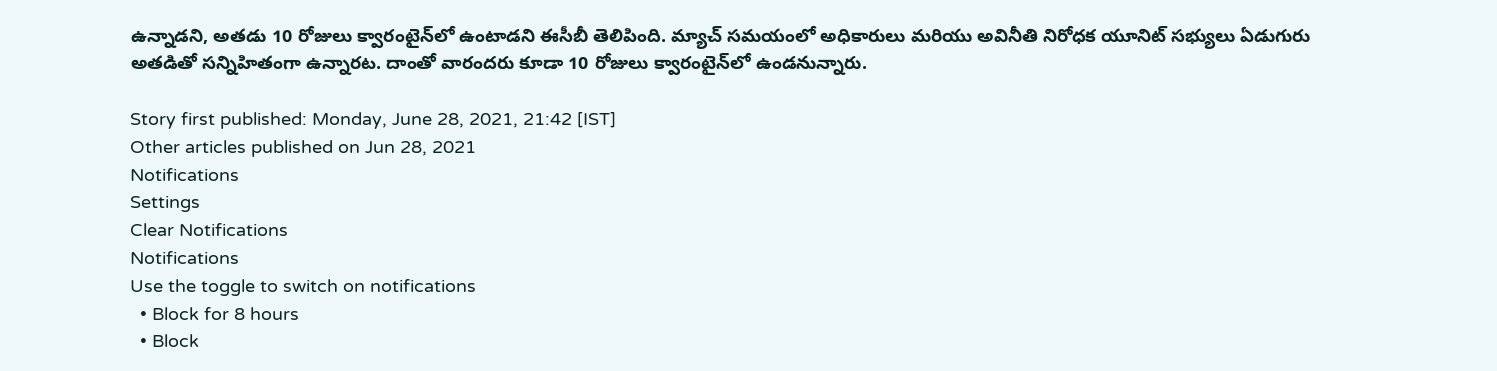ఉన్నాడని, అతడు 10 రోజులు క్వారంటైన్‌లో ఉంటాడని ఈసీబీ తెలిపింది. మ్యాచ్ సమయంలో అధికారులు మరియు అవినీతి నిరోధక యూనిట్ సభ్యులు ఏడుగురు అతడితో సన్నిహితంగా ఉన్నారట. దాంతో వారందరు కూడా 10 రోజులు క్వారంటైన్‌లో ఉండనున్నారు.

Story first published: Monday, June 28, 2021, 21:42 [IST]
Other articles published on Jun 28, 2021
Notifications
Settings
Clear Notifications
Notifications
Use the toggle to switch on notifications
  • Block for 8 hours
  • Block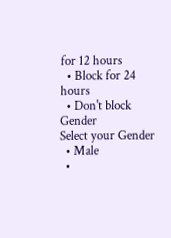for 12 hours
  • Block for 24 hours
  • Don't block
Gender
Select your Gender
  • Male
  •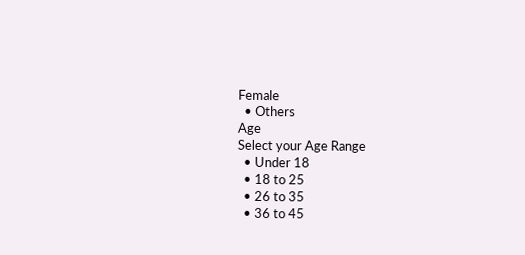Female
  • Others
Age
Select your Age Range
  • Under 18
  • 18 to 25
  • 26 to 35
  • 36 to 45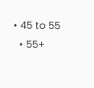• 45 to 55
  • 55+